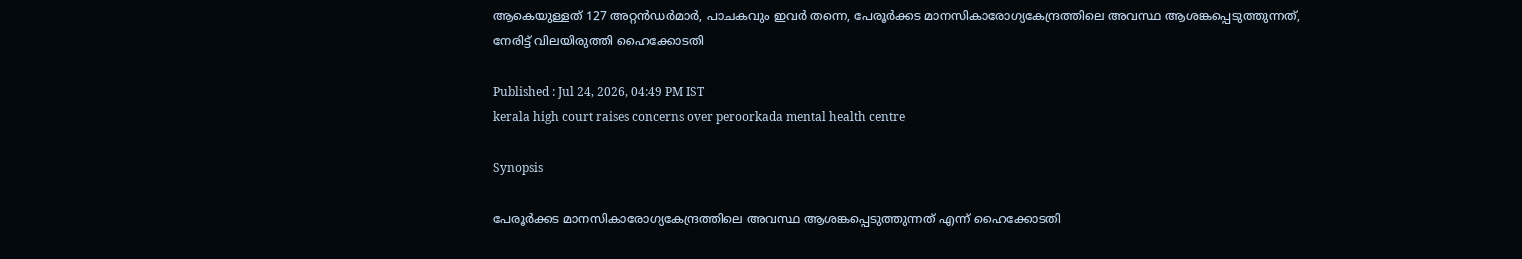ആകെയുള്ളത് 127 അറ്റൻഡ‍ർമാർ, പാചകവും ഇവർ തന്നെ, പേരൂർക്കട മാനസികാരോഗ്യകേന്ദ്രത്തിലെ അവസ്ഥ ആശങ്കപ്പെടുത്തുന്നത്, നേരിട്ട് വിലയിരുത്തി ഹൈക്കോടതി

Published : Jul 24, 2026, 04:49 PM IST
kerala high court raises concerns over peroorkada mental health centre

Synopsis

പേരൂർക്കട മാനസികാരോഗ്യകേന്ദ്രത്തിലെ അവസ്ഥ ആശങ്കപ്പെടുത്തുന്നത് എന്ന് ഹൈക്കോടതി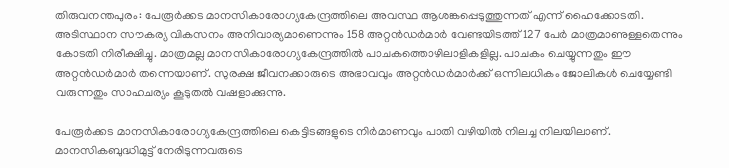തിരുവനന്തപുരം: പേരൂർക്കട മാനസികാരോഗ്യകേന്ദ്രത്തിലെ അവസ്ഥ ആശങ്കപ്പെടുത്തുന്നത് എന്ന് ഹൈക്കോടതി. അടിസ്ഥാന സൗകര്യ വികസനം അനിവാര്യമാണെന്നും 158 അറ്റൻഡ‍ർമാർ വേണ്ടയിടത്ത് 127 പേർ മാത്രമാണുള്ളതെന്നും കോടതി നിരീക്ഷിച്ചു. മാത്രമല്ല മാനസികാരോഗ്യകേന്ദ്രത്തില്‍ പാചകത്തൊഴിലാളികളില്ല. പാചകം ചെയ്യുന്നതും ഈ അറ്റൻഡ‍ർമാർ തന്നെയാണ്. സുരക്ഷ ജീവനക്കാരുടെ അഭാവവും അറ്റൻഡ‍ർമാർക്ക് ഒന്നിലധികം ജോലികൾ ചെയ്യേണ്ടി വരുന്നതും സാഹചര്യം കൂടുതല്‍ വഷളാക്കുന്നു.

പേരൂർക്കട മാനസികാരോഗ്യകേന്ദ്രത്തിലെ കെട്ടിടങ്ങളുടെ നിർമാണവും പാതി വഴിയിൽ നിലച്ച നിലയിലാണ്. മാനസികബുദ്ധിമുട്ട് നേരിടുന്നവരുടെ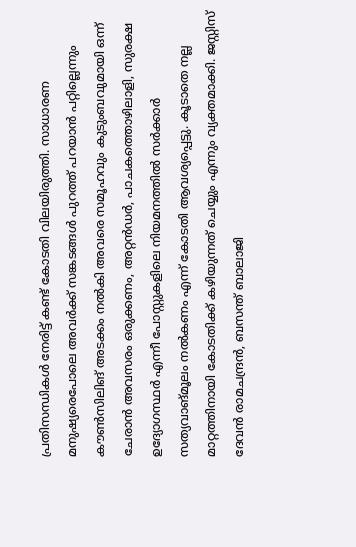പ്രതിസന്ധികൾ നേരിട്ട് കണ്ട് കോടതി വിലയിരുത്തി. സാധാരണ മനുഷ്യരെപോലെ അവർക്ക് സങ്കടങ്ങൾ പുറത്ത് പറയാൻ പറ്റില്ലെന്നും കൗൺസിലിങ് അടക്കം നൽകി അവരെ സമൂഹവും കുടുംബവുമായി ഒന്ന് ചേരാൻ അവസരം ഒരുക്കണം, അറ്റൻഡ‍ർ, പാചകത്തൊഴിലാളി, സുരക്ഷ ഉദ്യോഗസ്ഥർ എന്നീ പോസ്റ്റുകളിലെ നിയമനത്തിൽ സർക്കാർ സത്യവാങ്മൂലം നൽകണം എന്ന് കോടതി ആവശ്യപ്പെട്ടു. കൂടാതെ നല്ല മാറ്റത്തിനായി കോടതിക്ക് കഴിയുന്നത് ചെയ്യും എന്നും വ്യക്തമാക്കി. ജസ്റ്റിസ് ദേവൻ രാമചന്ദ്രൻ, ബസന്ത് ബാലാജി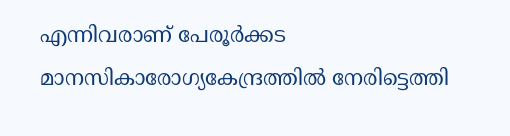എന്നിവരാണ് പേരൂർക്കട മാനസികാരോഗ്യകേന്ദ്രത്തില്‍ നേരിട്ടെത്തി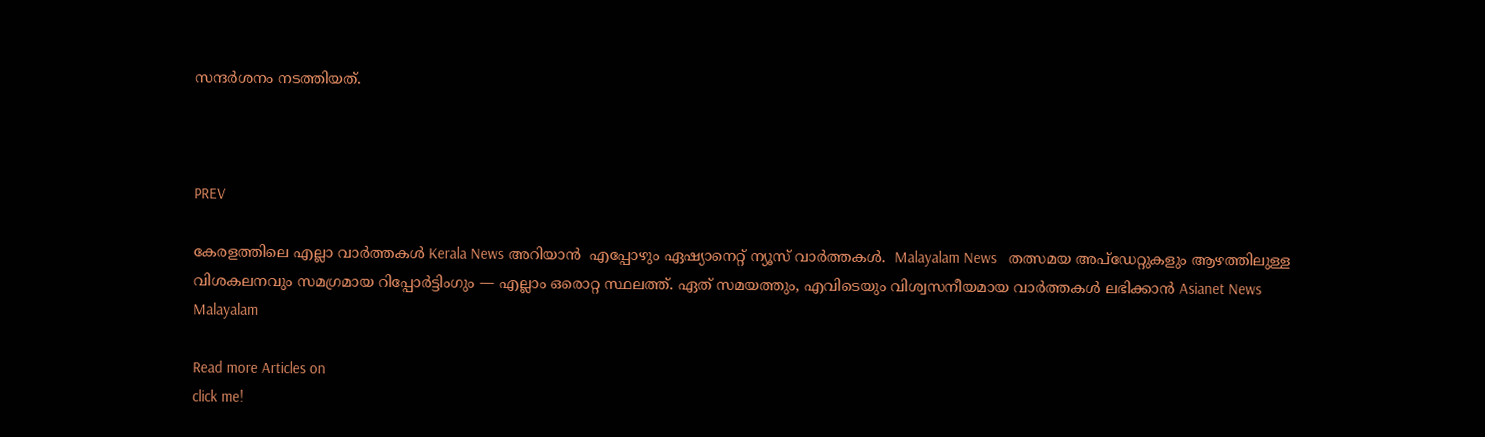സന്ദർശനം നടത്തിയത്.



PREV

കേരളത്തിലെ എല്ലാ വാർത്തകൾ Kerala News അറിയാൻ  എപ്പോഴും ഏഷ്യാനെറ്റ് ന്യൂസ് വാർത്തകൾ.  Malayalam News   തത്സമയ അപ്‌ഡേറ്റുകളും ആഴത്തിലുള്ള വിശകലനവും സമഗ്രമായ റിപ്പോർട്ടിംഗും — എല്ലാം ഒരൊറ്റ സ്ഥലത്ത്. ഏത് സമയത്തും, എവിടെയും വിശ്വസനീയമായ വാർത്തകൾ ലഭിക്കാൻ Asianet News Malayalam

Read more Articles on
click me!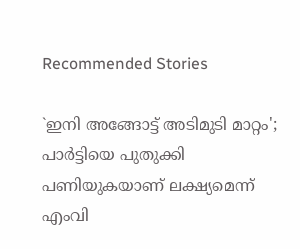Recommended Stories

`ഇനി അങ്ങോട്ട് അടിമുടി മാറ്റം'; പാർട്ടിയെ പുതുക്കി പണിയുകയാണ് ലക്ഷ്യമെന്ന് എംവി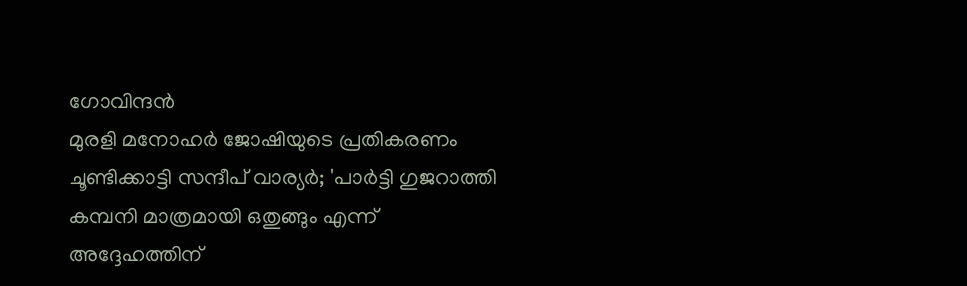ഗോവിന്ദൻ
മുരളി മനോഹർ ജോഷിയുടെ പ്രതികരണം ചൂണ്ടിക്കാട്ടി സന്ദീപ് വാര്യർ; 'പാർട്ടി ഗുജറാത്തി കമ്പനി മാത്രമായി ഒതുങ്ങും എന്ന് അദ്ദേഹത്തിന്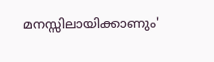മനസ്സിലായിക്കാണും'